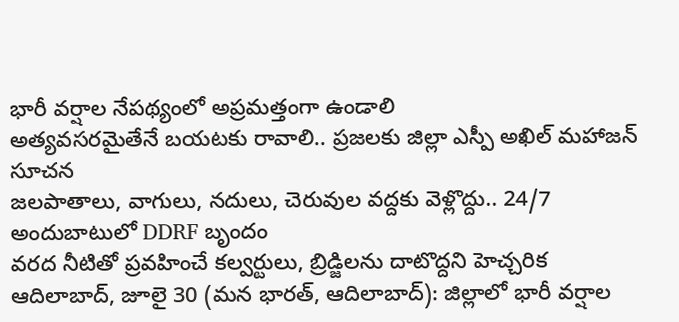భారీ వర్షాల నేపథ్యంలో అప్రమత్తంగా ఉండాలి
అత్యవసరమైతేనే బయటకు రావాలి.. ప్రజలకు జిల్లా ఎస్పీ అఖిల్ మహాజన్ సూచన
జలపాతాలు, వాగులు, నదులు, చెరువుల వద్దకు వెళ్లొద్దు.. 24/7 అందుబాటులో DDRF బృందం
వరద నీటితో ప్రవహించే కల్వర్టులు, బ్రిడ్జిలను దాటొద్దని హెచ్చరిక
ఆదిలాబాద్, జూలై 30 (మన భారత్, ఆదిలాబాద్): జిల్లాలో భారీ వర్షాల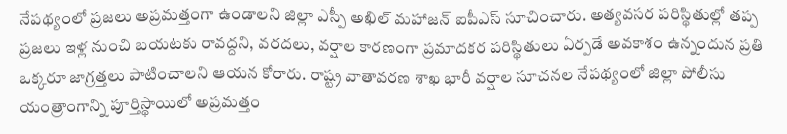నేపథ్యంలో ప్రజలు అప్రమత్తంగా ఉండాలని జిల్లా ఎస్పీ అఖిల్ మహాజన్ ఐపీఎస్ సూచించారు. అత్యవసర పరిస్థితుల్లో తప్ప ప్రజలు ఇళ్ల నుంచి బయటకు రావద్దని, వరదలు, వర్షాల కారణంగా ప్రమాదకర పరిస్థితులు ఏర్పడే అవకాశం ఉన్నందున ప్రతి ఒక్కరూ జాగ్రత్తలు పాటించాలని ఆయన కోరారు. రాష్ట్ర వాతావరణ శాఖ భారీ వర్షాల సూచనల నేపథ్యంలో జిల్లా పోలీసు యంత్రాంగాన్ని పూర్తిస్థాయిలో అప్రమత్తం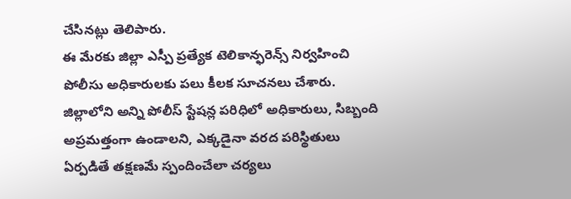చేసినట్లు తెలిపారు.
ఈ మేరకు జిల్లా ఎస్పీ ప్రత్యేక టెలికాన్ఫరెన్స్ నిర్వహించి పోలీసు అధికారులకు పలు కీలక సూచనలు చేశారు. జిల్లాలోని అన్ని పోలీస్ స్టేషన్ల పరిధిలో అధికారులు, సిబ్బంది అప్రమత్తంగా ఉండాలని, ఎక్కడైనా వరద పరిస్థితులు ఏర్పడితే తక్షణమే స్పందించేలా చర్యలు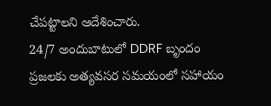చేపట్టాలని ఆదేశించారు.
24/7 అందుబాటులో DDRF బృందం
ప్రజలకు అత్యవసర సమయంలో సహాయం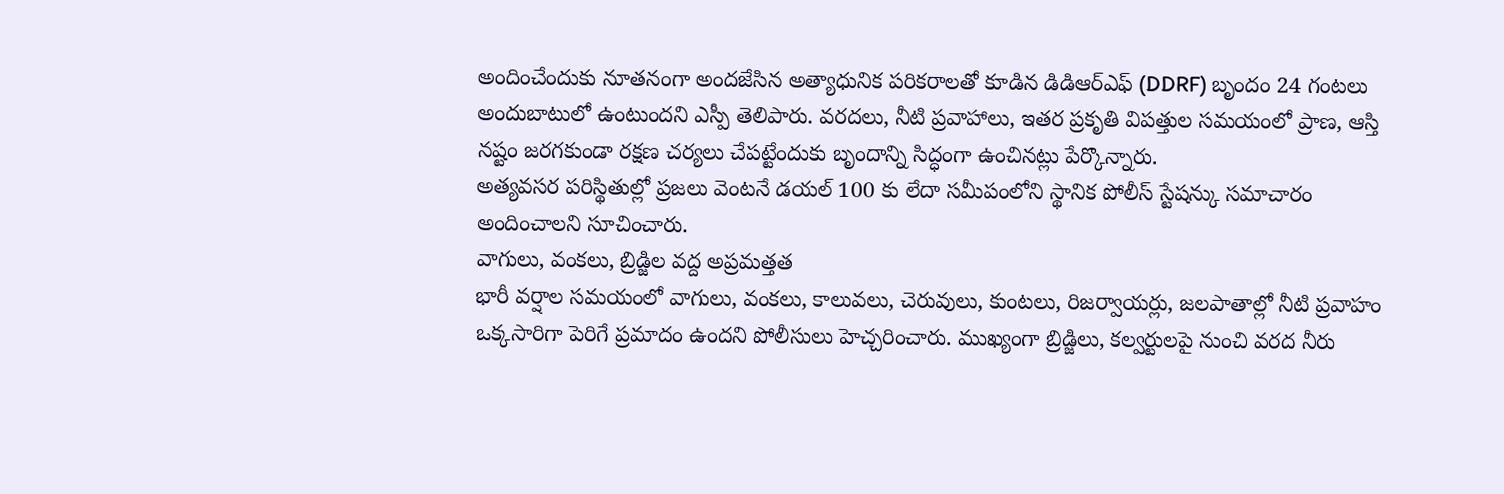అందించేందుకు నూతనంగా అందజేసిన అత్యాధునిక పరికరాలతో కూడిన డిడిఆర్ఎఫ్ (DDRF) బృందం 24 గంటలు అందుబాటులో ఉంటుందని ఎస్పీ తెలిపారు. వరదలు, నీటి ప్రవాహాలు, ఇతర ప్రకృతి విపత్తుల సమయంలో ప్రాణ, ఆస్తి నష్టం జరగకుండా రక్షణ చర్యలు చేపట్టేందుకు బృందాన్ని సిద్ధంగా ఉంచినట్లు పేర్కొన్నారు.
అత్యవసర పరిస్థితుల్లో ప్రజలు వెంటనే డయల్ 100 కు లేదా సమీపంలోని స్థానిక పోలీస్ స్టేషన్కు సమాచారం అందించాలని సూచించారు.
వాగులు, వంకలు, బ్రిడ్జిల వద్ద అప్రమత్తత
భారీ వర్షాల సమయంలో వాగులు, వంకలు, కాలువలు, చెరువులు, కుంటలు, రిజర్వాయర్లు, జలపాతాల్లో నీటి ప్రవాహం ఒక్కసారిగా పెరిగే ప్రమాదం ఉందని పోలీసులు హెచ్చరించారు. ముఖ్యంగా బ్రిడ్జిలు, కల్వర్టులపై నుంచి వరద నీరు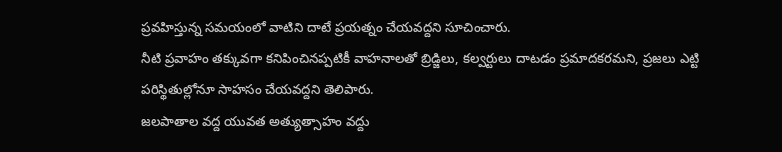ప్రవహిస్తున్న సమయంలో వాటిని దాటే ప్రయత్నం చేయవద్దని సూచించారు.
నీటి ప్రవాహం తక్కువగా కనిపించినప్పటికీ వాహనాలతో బ్రిడ్జిలు, కల్వర్టులు దాటడం ప్రమాదకరమని, ప్రజలు ఎట్టి పరిస్థితుల్లోనూ సాహసం చేయవద్దని తెలిపారు.
జలపాతాల వద్ద యువత అత్యుత్సాహం వద్దు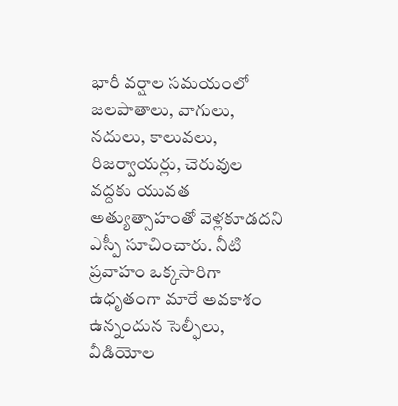భారీ వర్షాల సమయంలో జలపాతాలు, వాగులు, నదులు, కాలువలు, రిజర్వాయర్లు, చెరువుల వద్దకు యువత అత్యుత్సాహంతో వెళ్లకూడదని ఎస్పీ సూచించారు. నీటి ప్రవాహం ఒక్కసారిగా ఉధృతంగా మారే అవకాశం ఉన్నందున సెల్ఫీలు, వీడియోల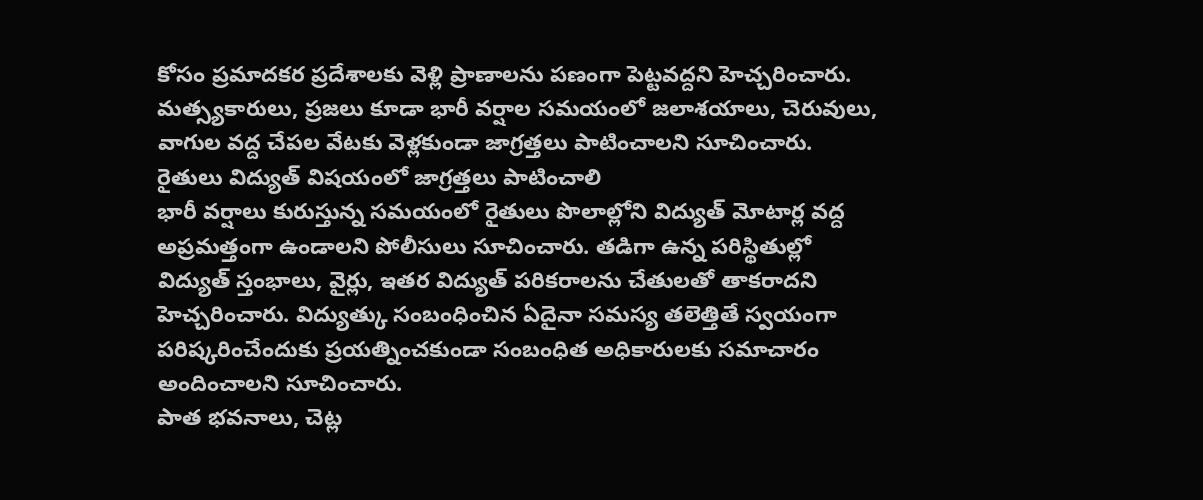కోసం ప్రమాదకర ప్రదేశాలకు వెళ్లి ప్రాణాలను పణంగా పెట్టవద్దని హెచ్చరించారు.
మత్స్యకారులు, ప్రజలు కూడా భారీ వర్షాల సమయంలో జలాశయాలు, చెరువులు, వాగుల వద్ద చేపల వేటకు వెళ్లకుండా జాగ్రత్తలు పాటించాలని సూచించారు.
రైతులు విద్యుత్ విషయంలో జాగ్రత్తలు పాటించాలి
భారీ వర్షాలు కురుస్తున్న సమయంలో రైతులు పొలాల్లోని విద్యుత్ మోటార్ల వద్ద అప్రమత్తంగా ఉండాలని పోలీసులు సూచించారు. తడిగా ఉన్న పరిస్థితుల్లో విద్యుత్ స్తంభాలు, వైర్లు, ఇతర విద్యుత్ పరికరాలను చేతులతో తాకరాదని హెచ్చరించారు. విద్యుత్కు సంబంధించిన ఏదైనా సమస్య తలెత్తితే స్వయంగా పరిష్కరించేందుకు ప్రయత్నించకుండా సంబంధిత అధికారులకు సమాచారం అందించాలని సూచించారు.
పాత భవనాలు, చెట్ల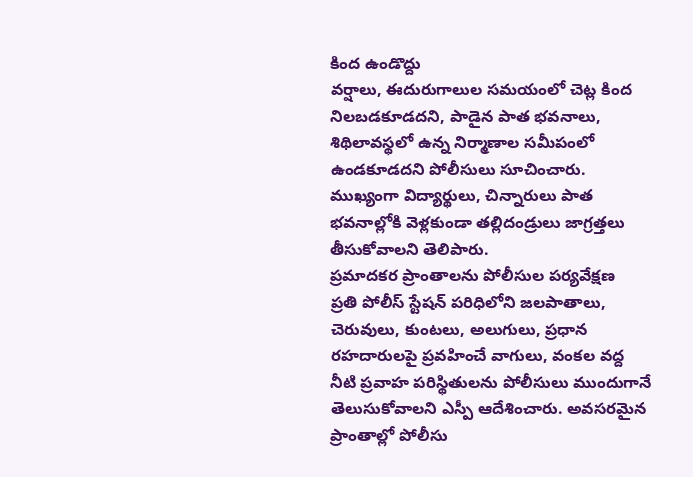కింద ఉండొద్దు
వర్షాలు, ఈదురుగాలుల సమయంలో చెట్ల కింద నిలబడకూడదని, పాడైన పాత భవనాలు, శిథిలావస్థలో ఉన్న నిర్మాణాల సమీపంలో ఉండకూడదని పోలీసులు సూచించారు. ముఖ్యంగా విద్యార్థులు, చిన్నారులు పాత భవనాల్లోకి వెళ్లకుండా తల్లిదండ్రులు జాగ్రత్తలు తీసుకోవాలని తెలిపారు.
ప్రమాదకర ప్రాంతాలను పోలీసుల పర్యవేక్షణ
ప్రతి పోలీస్ స్టేషన్ పరిధిలోని జలపాతాలు, చెరువులు, కుంటలు, అలుగులు, ప్రధాన రహదారులపై ప్రవహించే వాగులు, వంకల వద్ద నీటి ప్రవాహ పరిస్థితులను పోలీసులు ముందుగానే తెలుసుకోవాలని ఎస్పీ ఆదేశించారు. అవసరమైన ప్రాంతాల్లో పోలీసు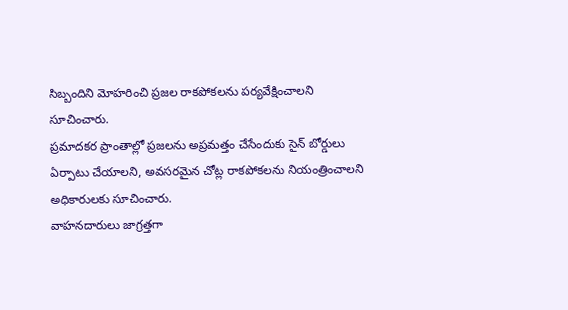సిబ్బందిని మోహరించి ప్రజల రాకపోకలను పర్యవేక్షించాలని సూచించారు.
ప్రమాదకర ప్రాంతాల్లో ప్రజలను అప్రమత్తం చేసేందుకు సైన్ బోర్డులు ఏర్పాటు చేయాలని, అవసరమైన చోట్ల రాకపోకలను నియంత్రించాలని అధికారులకు సూచించారు.
వాహనదారులు జాగ్రత్తగా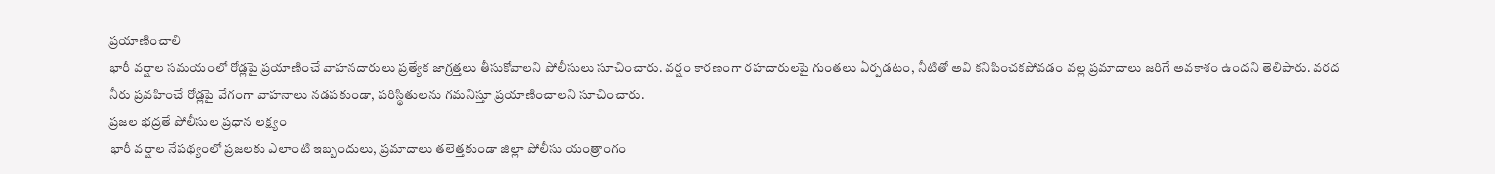ప్రయాణించాలి
భారీ వర్షాల సమయంలో రోడ్లపై ప్రయాణించే వాహనదారులు ప్రత్యేక జాగ్రత్తలు తీసుకోవాలని పోలీసులు సూచించారు. వర్షం కారణంగా రహదారులపై గుంతలు ఏర్పడటం, నీటితో అవి కనిపించకపోవడం వల్ల ప్రమాదాలు జరిగే అవకాశం ఉందని తెలిపారు. వరద నీరు ప్రవహించే రోడ్లపై వేగంగా వాహనాలు నడపకుండా, పరిస్థితులను గమనిస్తూ ప్రయాణించాలని సూచించారు.
ప్రజల భద్రతే పోలీసుల ప్రధాన లక్ష్యం
భారీ వర్షాల నేపథ్యంలో ప్రజలకు ఎలాంటి ఇబ్బందులు, ప్రమాదాలు తలెత్తకుండా జిల్లా పోలీసు యంత్రాంగం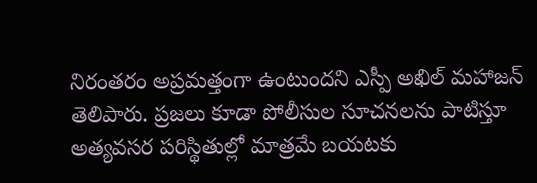నిరంతరం అప్రమత్తంగా ఉంటుందని ఎస్పీ అఖిల్ మహాజన్ తెలిపారు. ప్రజలు కూడా పోలీసుల సూచనలను పాటిస్తూ అత్యవసర పరిస్థితుల్లో మాత్రమే బయటకు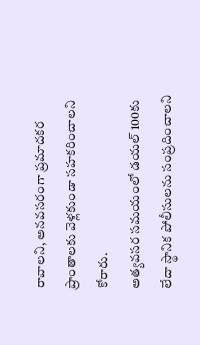రావాలని, అనవసరంగా ప్రమాదకర ప్రాంతాలకు వెళ్లకుండా సహకరించాలని కోరారు.
అత్యవసర సమయంలో డయల్ 100కు లేదా స్థానిక పోలీసులను సంప్రదించాలని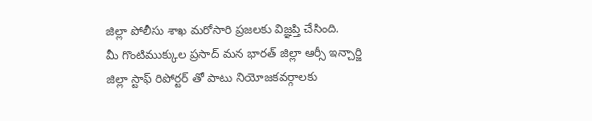జిల్లా పోలీసు శాఖ మరోసారి ప్రజలకు విజ్ఞప్తి చేసింది.
మీ గొంటిముక్కుల ప్రసాద్ మన భారత్ జిల్లా ఆర్సీ ఇన్చార్జి
జిల్లా స్టాఫ్ రిపోర్టర్ తో పాటు నియోజకవర్గాలకు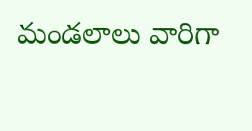మండలాలు వారిగా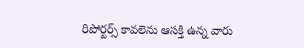రిపోర్టర్స్ కావలెను ఆసక్తి ఉన్న వారు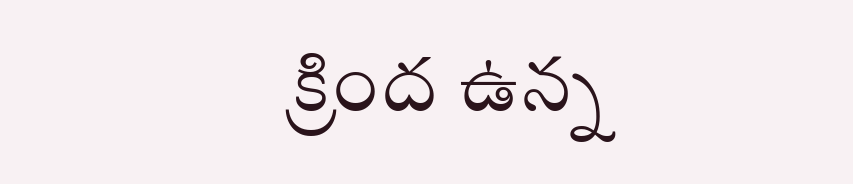క్రింద ఉన్న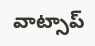వాట్సాప్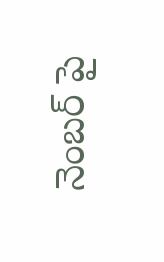నెంబర్ పై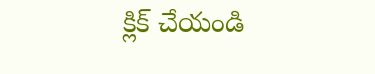క్లిక్ చేయండి